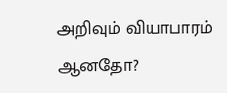அறிவும் வியாபாரம் ஆனதோ?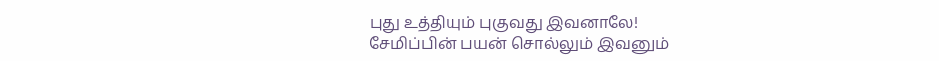புது உத்தியும் புகுவது இவனாலே!
சேமிப்பின் பயன் சொல்லும் இவனும்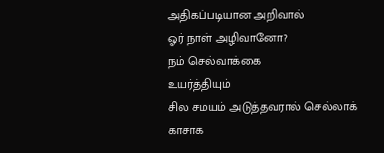அதிகப்படியான அறிவால்
ஓர் நாள் அழிவானோ?
நம் செல்வாக்கை
உயர்த்தியும்
சில சமயம் அடுத்தவரால் செல்லாக் காசாக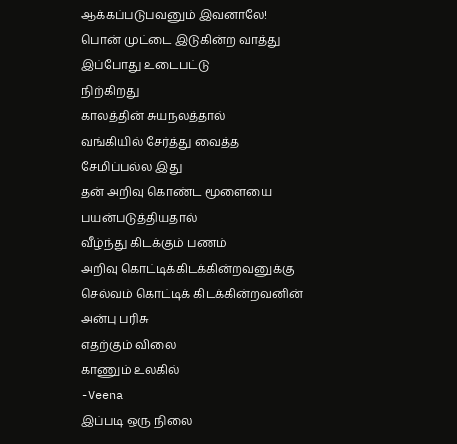ஆக்கப்படுபவனும் இவனாலே!
பொன் முட்டை இடுகின்ற வாத்து
இப்போது உடைபட்டு
நிற்கிறது
காலத்தின் சுயநலத்தால்
வங்கியில் சேர்த்து வைத்த
சேமிப்பல்ல இது
தன் அறிவு கொண்ட மூளையை
பயன்படுத்தியதால்
வீழ்ந்து கிடக்கும் பணம்
அறிவு கொட்டிக்கிடக்கின்றவனுக்கு
செல்வம் கொட்டிக் கிடக்கின்றவனின்
அன்பு பரிசு
எதற்கும் விலை
காணும் உலகில்
-Veena
இப்படி ஒரு நிலை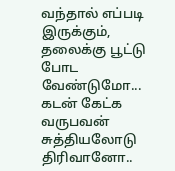வந்தால் எப்படி
இருக்கும்,
தலைக்கு பூட்டு போட
வேண்டுமோ...
கடன் கேட்க வருபவன்
சுத்தியலோடு திரிவானோ..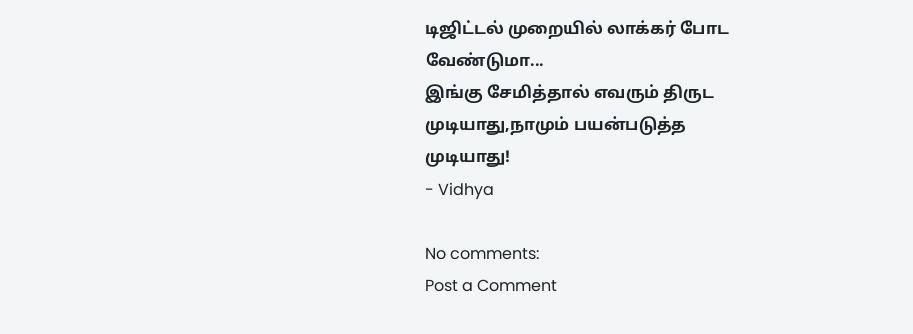டிஜிட்டல் முறையில் லாக்கர் போட
வேண்டுமா...
இங்கு சேமித்தால் எவரும் திருட
முடியாது,நாமும் பயன்படுத்த
முடியாது!
- Vidhya

No comments:
Post a Comment